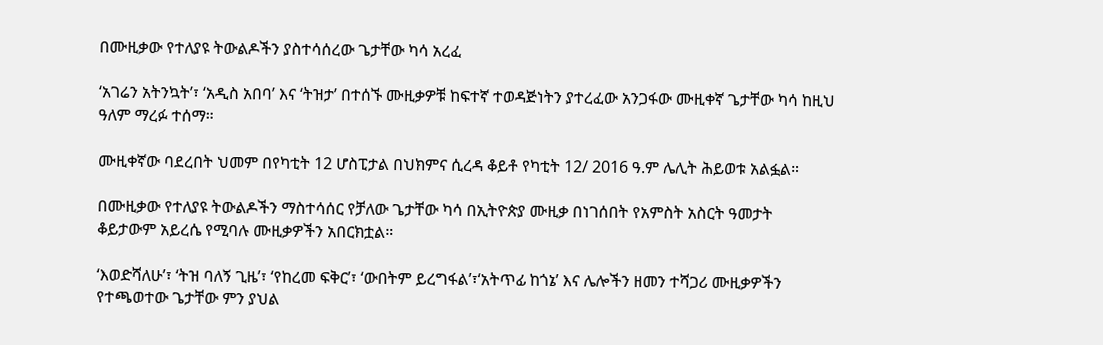በሙዚቃው የተለያዩ ትውልዶችን ያስተሳሰረው ጌታቸው ካሳ አረፈ

‘አገሬን አትንኳት’፣ ‘አዲስ አበባ’ እና ‘ትዝታ’ በተሰኙ ሙዚቃዎቹ ከፍተኛ ተወዳጅነትን ያተረፈው አንጋፋው ሙዚቀኛ ጌታቸው ካሳ ከዚህ ዓለም ማረፉ ተሰማ።

ሙዚቀኛው ባደረበት ህመም በየካቲት 12 ሆስፒታል በህክምና ሲረዳ ቆይቶ የካቲት 12/ 2016 ዓ.ም ሌሊት ሕይወቱ አልፏል።

በሙዚቃው የተለያዩ ትውልዶችን ማስተሳሰር የቻለው ጌታቸው ካሳ በኢትዮጵያ ሙዚቃ በነገሰበት የአምስት አስርት ዓመታት ቆይታውም አይረሴ የሚባሉ ሙዚቃዎችን አበርክቷል።

‘እወድሻለሁ’፣ ‘ትዝ ባለኝ ጊዜ’፣ ‘የከረመ ፍቅር’፣ ‘ውበትም ይረግፋል’፣‘አትጥፊ ከጎኔ’ እና ሌሎችን ዘመን ተሻጋሪ ሙዚቃዎችን የተጫወተው ጌታቸው ምን ያህል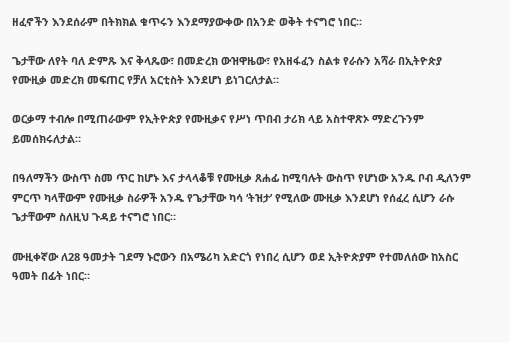ዘፈኖችን እንደሰራም በትክክል ቁጥሩን እንደማያውቀው በአንድ ወቅት ተናግሮ ነበር።

ጌታቸው ለየት ባለ ድምጹ እና ቅላጼው፣ በመድረክ ውዝዋዜው፣ የአዘፋፈን ስልቱ የራሱን አሻራ በኢትዮጵያ የሙዚቃ መድረክ መፍጠር የቻለ አርቲስት እንደሆነ ይነገርለታል።

ወርቃማ ተብሎ በሚጠራውም የኢትዮጵያ የሙዚቃና የሥነ ጥበብ ታሪክ ላይ አስተዋጽኦ ማድረጉንም ይመሰክሩለታል።

በዓለማችን ውስጥ ስመ ጥር ከሆኑ እና ታላላቆቹ የሙዚቃ ጸሐፊ ከሚባሉት ውስጥ የሆነው አንዱ ቦብ ዲለንም ምርጥ ካላቸውም የሙዚቃ ስራዎች አንዱ የጌታቸው ካሳ ‘ትዝታ’ የሚለው ሙዚቃ እንደሆነ የሰፈረ ሲሆን ራሱ ጌታቸውም ስለዚህ ጉዳይ ተናግሮ ነበር።

ሙዚቀኛው ለ28 ዓመታት ገደማ ኑሮውን በአሜሪካ አድርጎ የነበረ ሲሆን ወደ ኢትዮጵያም የተመለሰው ከአስር ዓመት በፊት ነበር።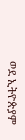ወደ ኢትዮጵያም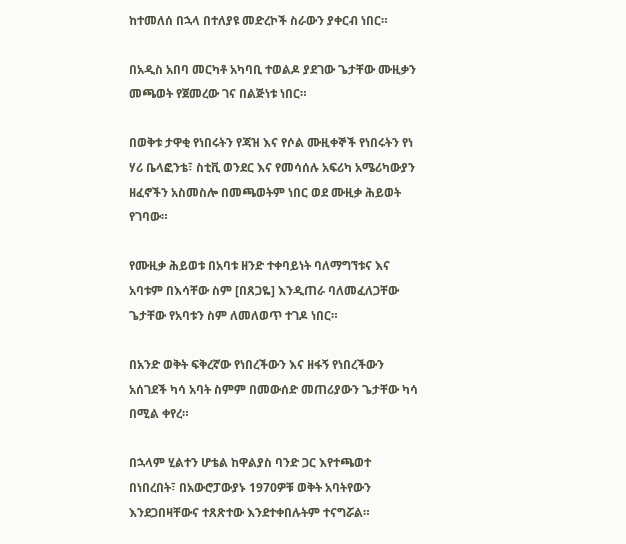ከተመለሰ በኋላ በተለያዩ መድረኮች ስራውን ያቀርብ ነበር።

በአዲስ አበባ መርካቶ አካባቢ ተወልዶ ያደገው ጌታቸው ሙዚቃን መጫወት የጀመረው ገና በልጅነቱ ነበር።

በወቅቱ ታዋቂ የነበሩትን የጃዝ እና የሶል ሙዚቀኞች የነበሩትን የነ ሃሪ ቤላፎንቴ፣ ስቲቪ ወንደር እና የመሳሰሉ አፍሪካ አሜሪካውያን ዘፈኖችን አስመስሎ በመጫወትም ነበር ወደ ሙዚቃ ሕይወት የገባው።

የሙዚቃ ሕይወቱ በአባቱ ዘንድ ተቀባይነት ባለማግኘቱና እና አባቱም በእሳቸው ስም [በጸጋዬ] እንዲጠራ ባለመፈለጋቸው ጌታቸው የአባቱን ስም ለመለወጥ ተገዶ ነበር።

በአንድ ወቅት ፍቅረኛው የነበረችውን እና ዘፋኝ የነበረችውን አሰገደች ካሳ አባት ስምም በመውሰድ መጠሪያውን ጌታቸው ካሳ በሚል ቀየረ።

በኋላም ሂልተን ሆቴል ከዋልያስ ባንድ ጋር እየተጫወተ በነበረበት፣ በአውሮፓውያኑ 1970ዎቹ ወቅት አባትየውን እንደጋበዛቸውና ተጸጽተው እንደተቀበሉትም ተናግሯል።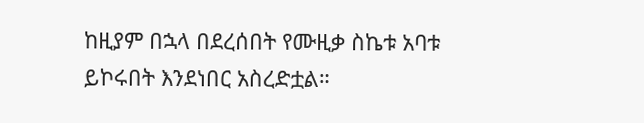ከዚያም በኋላ በደረሰበት የሙዚቃ ስኬቱ አባቱ ይኮሩበት እንደነበር አስረድቷል።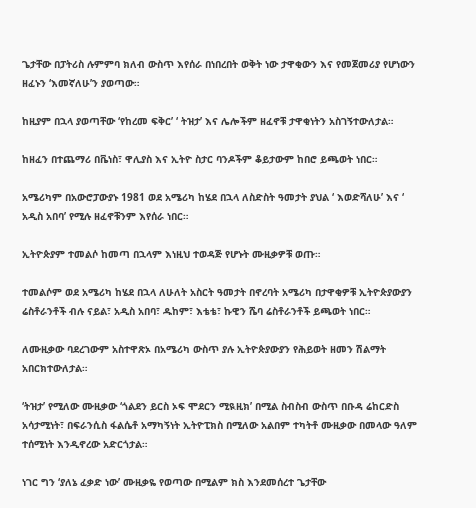ጌታቸው በፓትሪስ ሉምምባ ክለብ ውስጥ እየሰራ በነበረበት ወቅት ነው ታዋቂውን እና የመጀመሪያ የሆነውን ዘፈኑን ‘እመኛለሁ’ን ያወጣው።

ከዚያም በኋላ ያወጣቸው ‘የከረመ ፍቅር’ ‘ ትዝታ’ እና ሌሎችም ዘፈኖቹ ታዋቂነትን አስገኝተውለታል።

ከዘፈን በተጨማሪ በቬነስ፣ ዋሊያስ እና ኢትዮ ስታር ባንዶችም ቆይታውም ከበሮ ይጫወት ነበር።

አሜሪካም በአውሮፓውያኑ 1981 ወደ አሜሪካ ከሄደ በኋላ ለስድስት ዓመታት ያህል ‘ እወድሻለሁ’ እና ‘ አዲስ አበባ’ የሚሉ ዘፈኖቹንም እየሰራ ነበር።

ኢትዮጵያም ተመልሶ ከመጣ በኋላም እነዚህ ተወዳጅ የሆኑት ሙዚቃዎቹ ወጡ።

ተመልሶም ወደ አሜሪካ ከሄደ በኋላ ለሁለት አስርት ዓመታት በኖረባት አሜሪካ በታዋቂዎቹ ኢትዮጵያውያን ሬስቶራንቶች ብሉ ናይል፣ አዲስ አበባ፣ ዱከም፣ እቴቴ፣ ኩዊን ሼባ ሬስቶራንቶች ይጫወት ነበር።

ለሙዚቃው ባደረገውም አስተዋጽኦ በአሜሪካ ውስጥ ያሉ ኢትዮጵያውያን የሕይወት ዘመን ሽልማት አበርክተውለታል።

‘ትዝታ’ የሚለው ሙዚቃው ‘ጎልደን ይርስ ኦፍ ሞደርን ሚዪዚክ’ በሚል ስብስብ ውስጥ በቡዳ ሬከርድስ አሳታሚነት፣ በፍራንሲስ ፋልሴቶ አማካኝነት ኢትዮፒክስ በሚለው አልበም ተካትቶ ሙዚቃው በመላው ዓለም ተሰሚነት እንዲኖረው አድርጎታል።

ነገር ግን ‘ያለኔ ፈቃድ ነው’ ሙዚቃዬ የወጣው በሚልም ክስ እንደመሰረተ ጌታቸው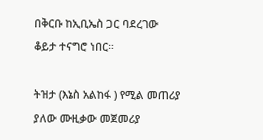በቅርቡ ከኢቢኤስ ጋር ባደረገው ቆይታ ተናግሮ ነበር።

ትዝታ (እኔስ አልከፋ ) የሚል መጠሪያ ያለው ሙዚቃው መጀመሪያ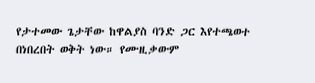የታተመው ጌታቸው ከዋልያስ ባንድ ጋር እየተጫወተ በነበረበት ወቅት ነው። የሙዚቃውም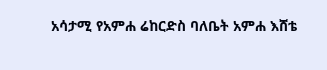አሳታሚ የአምሐ ሬከርድስ ባለቤት አምሐ እሸቴ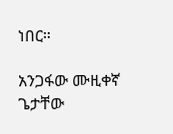ነበር።

አንጋፋው ሙዚቀኛ ጌታቸው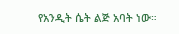የአንዲት ሴት ልጅ አባት ነው።